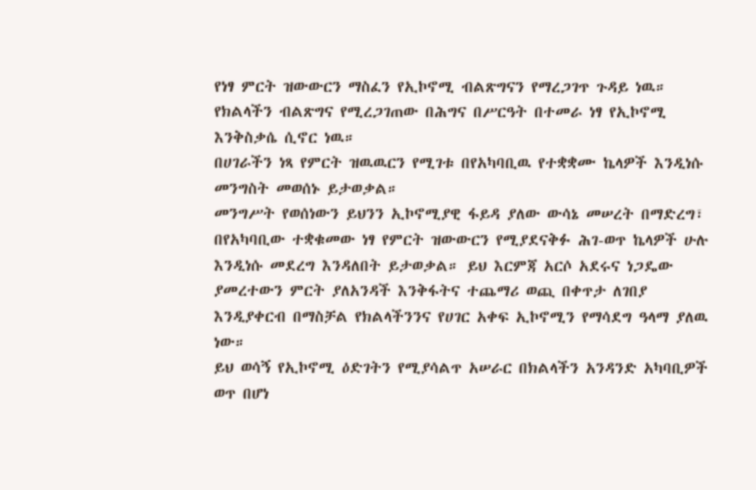የነፃ ምርት ዝውውርን ማስፈን የኢኮኖሚ ብልጽግናን የማረጋገጥ ጉዳይ ነዉ።
የክልላችን ብልጽግና የሚረጋገጠው በሕግና በሥርዓት በተመራ ነፃ የኢኮኖሚ እንቅስቃሴ ሲኖር ነዉ።
በሀገራችን ነጻ የምርት ዝዉዉርን የሚገቱ በየአካባቢዉ የተቋቋሙ ኬላዎች እንዲነሱ መንግስት መወሰኑ ይታወቃል።
መንግሥት የወሰነውን ይህንን ኢኮኖሚያዊ ፋይዳ ያለው ውሳኔ መሠረት በማድረግ፣ በየአካባቢው ተቋቁመው ነፃ የምርት ዝውውርን የሚያደናቅፉ ሕገ-ወጥ ኬላዎች ሁሉ እንዲነሱ መደረግ እንዳለበት ይታወቃል። ይህ እርምጃ አርሶ አደሩና ነጋዴው ያመረተውን ምርት ያለአንዳች እንቅፋትና ተጨማሪ ወጪ በቀጥታ ለገበያ እንዲያቀርብ በማስቻል የክልላችንንና የሀገር አቀፍ ኢኮኖሚን የማሳደግ ዓላማ ያለዉ ነው።
ይህ ወሳኝ የኢኮኖሚ ዕድገትን የሚያሳልጥ አሠራር በክልላችን አንዳንድ አካባቢዎች ወጥ በሆነ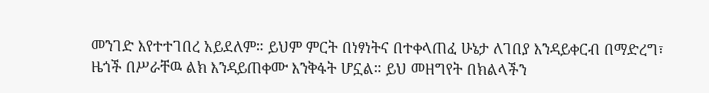መንገድ እየተተገበረ አይደለም። ይህም ምርት በነፃነትና በተቀላጠፈ ሁኔታ ለገበያ እንዳይቀርብ በማድረግ፣ ዜጎች በሥራቸዉ ልክ እንዳይጠቀሙ እንቅፋት ሆኗል። ይህ መዘግየት በክልላችን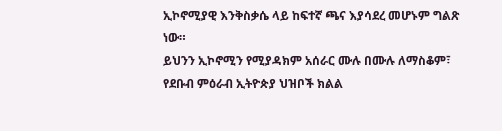ኢኮኖሚያዊ እንቅስቃሴ ላይ ከፍተኛ ጫና እያሳደረ መሆኑም ግልጽ ነው።
ይህንን ኢኮኖሚን የሚያዳክም አሰራር ሙሉ በሙሉ ለማስቆም፣ የደቡብ ምዕራብ ኢትዮጵያ ህዝቦች ክልል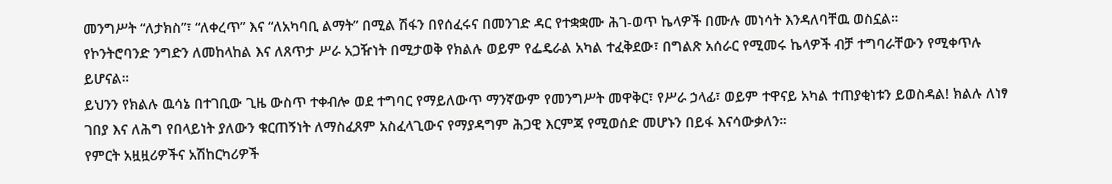መንግሥት “ለታክስ”፣ “ለቀረጥ” እና “ለአካባቢ ልማት” በሚል ሽፋን በየሰፈሩና በመንገድ ዳር የተቋቋሙ ሕገ-ወጥ ኬላዎች በሙሉ መነሳት እንዳለባቸዉ ወስኗል።
የኮንትሮባንድ ንግድን ለመከላከል እና ለጸጥታ ሥራ አጋዥነት በሚታወቅ የክልሉ ወይም የፌዴራል አካል ተፈቅደው፣ በግልጽ አሰራር የሚመሩ ኬላዎች ብቻ ተግባራቸውን የሚቀጥሉ ይሆናል።
ይህንን የክልሉ ዉሳኔ በተገቢው ጊዜ ውስጥ ተቀብሎ ወደ ተግባር የማይለውጥ ማንኛውም የመንግሥት መዋቅር፣ የሥራ ኃላፊ፣ ወይም ተዋናይ አካል ተጠያቂነቱን ይወስዳል! ክልሉ ለነፃ ገበያ እና ለሕግ የበላይነት ያለውን ቁርጠኝነት ለማስፈጸም አስፈላጊውና የማያዳግም ሕጋዊ እርምጃ የሚወሰድ መሆኑን በይፋ እናሳውቃለን።
የምርት አዟዟሪዎችና አሽከርካሪዎች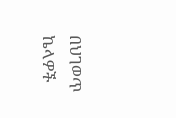በህገወጥ ኬላዎች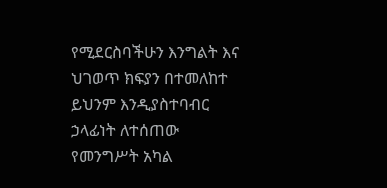የሚደርስባችሁን እንግልት እና ህገወጥ ክፍያን በተመለከተ ይህንም እንዲያስተባብር ኃላፊነት ለተሰጠው የመንግሥት አካል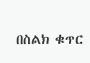በስልክ ቁጥር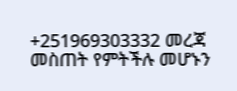+251969303332 መረጃ መስጠት የምትችሉ መሆኑን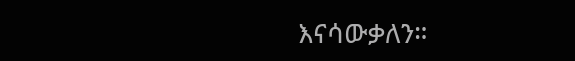እናሳውቃለን።